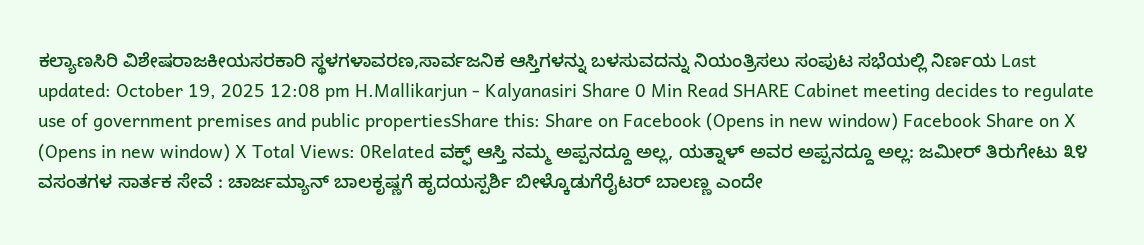ಕಲ್ಯಾಣಸಿರಿ ವಿಶೇಷರಾಜಕೀಯಸರಕಾರಿ ಸ್ಥಳಗಳಾವರಣ,ಸಾರ್ವಜನಿಕ ಆಸ್ತಿಗಳನ್ನು ಬಳಸುವದನ್ನು ನಿಯಂತ್ರಿಸಲು ಸಂಪುಟ ಸಭೆಯಲ್ಲಿ ನಿರ್ಣಯ Last updated: October 19, 2025 12:08 pm H.Mallikarjun - Kalyanasiri Share 0 Min Read SHARE Cabinet meeting decides to regulate use of government premises and public propertiesShare this: Share on Facebook (Opens in new window) Facebook Share on X (Opens in new window) X Total Views: 0Related ವಕ್ಫ್ ಆಸ್ತಿ ನಮ್ಮ ಅಪ್ಪನದ್ದೂ ಅಲ್ಲ, ಯತ್ನಾಳ್ ಅವರ ಅಪ್ಪನದ್ದೂ ಅಲ್ಲ: ಜಮೀರ್ ತಿರುಗೇಟು ೩೪ ವಸಂತಗಳ ಸಾರ್ತಕ ಸೇವೆ : ಚಾರ್ಜಮ್ಯಾನ್ ಬಾಲಕೃಷ್ಣಗೆ ಹೃದಯಸ್ಪರ್ಶಿ ಬೀಳ್ಕೊಡುಗೆರೈಟರ್ ಬಾಲಣ್ಣ ಎಂದೇ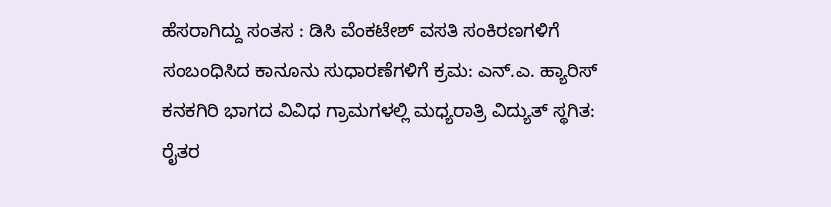ಹೆಸರಾಗಿದ್ದು ಸಂತಸ : ಡಿಸಿ ವೆಂಕಟೇಶ್ ವಸತಿ ಸಂಕಿರಣಗಳಿಗೆ ಸಂಬಂಧಿಸಿದ ಕಾನೂನು ಸುಧಾರಣೆಗಳಿಗೆ ಕ್ರಮ: ಎನ್.ಎ. ಹ್ಯಾರಿಸ್ ಕನಕಗಿರಿ ಭಾಗದ ವಿವಿಧ ಗ್ರಾಮಗಳಲ್ಲಿ ಮಧ್ಯರಾತ್ರಿ ವಿದ್ಯುತ್ ಸ್ಥಗಿತ: ರೈತರ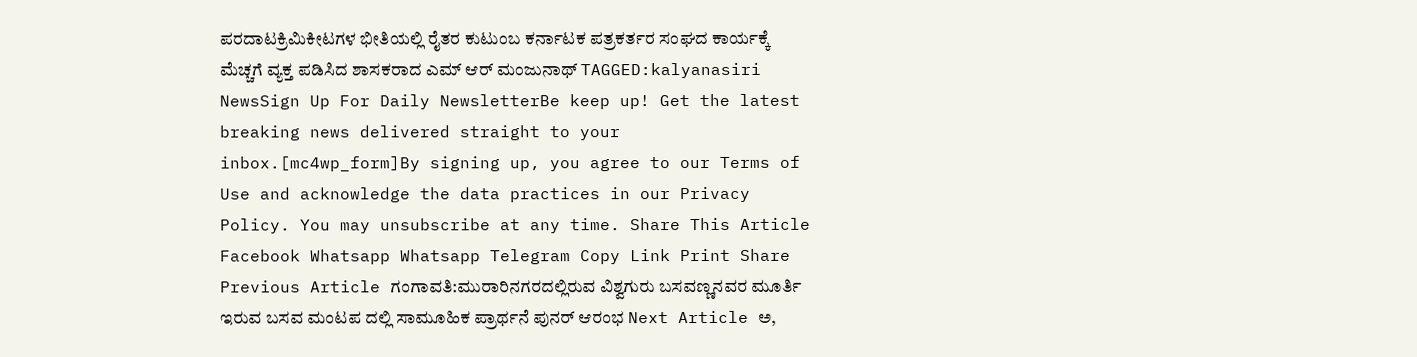ಪರದಾಟಕ್ರಿಮಿಕೀಟಗಳ ಭೀತಿಯಲ್ಲಿ ರೈತರ ಕುಟುಂಬ ಕರ್ನಾಟಕ ಪತ್ರಕರ್ತರ ಸಂಘದ ಕಾರ್ಯಕ್ಕೆ ಮೆಚ್ಚಗೆ ವ್ಯಕ್ತ ಪಡಿಸಿದ ಶಾಸಕರಾದ ಎಮ್ ಆರ್ ಮಂಜುನಾಥ್ TAGGED:kalyanasiri NewsSign Up For Daily NewsletterBe keep up! Get the latest breaking news delivered straight to your inbox.[mc4wp_form]By signing up, you agree to our Terms of Use and acknowledge the data practices in our Privacy Policy. You may unsubscribe at any time. Share This Article Facebook Whatsapp Whatsapp Telegram Copy Link Print Share Previous Article ಗಂಗಾವತಿ:ಮುರಾರಿನಗರದಲ್ಲಿರುವ ವಿಶ್ವಗುರು ಬಸವಣ್ಣನವರ ಮೂರ್ತಿ ಇರುವ ಬಸವ ಮಂಟಪ ದಲ್ಲಿ ಸಾಮೂಹಿಕ ಪ್ರಾರ್ಥನೆ ಪುನರ್ ಆರಂಭ Next Article ಅ,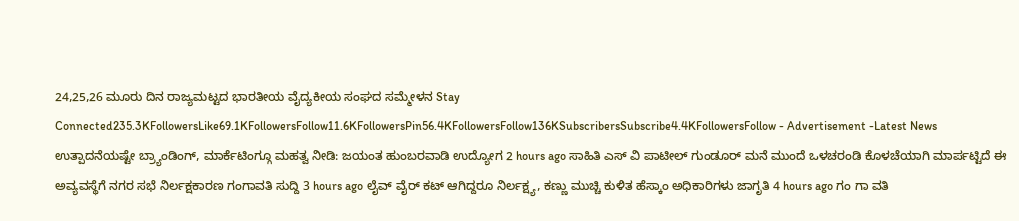24,25,26 ಮೂರು ದಿನ ರಾಜ್ಯಮಟ್ಟದ ಭಾರತೀಯ ವೈದ್ಯಕೀಯ ಸಂಘದ ಸಮ್ಮೇಳನ Stay Connected235.3KFollowersLike69.1KFollowersFollow11.6KFollowersPin56.4KFollowersFollow136KSubscribersSubscribe4.4KFollowersFollow - Advertisement -Latest News ಉತ್ಪಾದನೆಯಷ್ಟೇ ಬ್ರ್ಯಾಂಡಿಂಗ್, ಮಾರ್ಕೆಟಿಂಗ್ಗೂ ಮಹತ್ವ ನೀಡಿ: ಜಯಂತ ಹುಂಬರವಾಡಿ ಉದ್ಯೋಗ 2 hours ago ಸಾಹಿತಿ ಎಸ್ ವಿ ಪಾಟೀಲ್ ಗುಂಡೂರ್ ಮನೆ ಮುಂದೆ ಒಳಚರಂಡಿ ಕೊಳಚೆಯಾಗಿ ಮಾರ್ಪಟ್ಟಿದೆ ಈ ಅವ್ಯವಸ್ಥೆಗೆ ನಗರ ಸಭೆ ನಿರ್ಲಕ್ಷಕಾರಣ ಗಂಗಾವತಿ ಸುದ್ದಿ 3 hours ago ಲೈವ್ ವೈರ್ ಕಟ್ ಆಗಿದ್ದರೂ ನಿರ್ಲಕ್ಷ್ಯ, ಕಣ್ಣು ಮುಚ್ಚಿ ಕುಳಿತ ಹೆಸ್ಕಾಂ ಅಧಿಕಾರಿಗಳು ಜಾಗೃತಿ 4 hours ago ಗಂ ಗಾ ವತಿ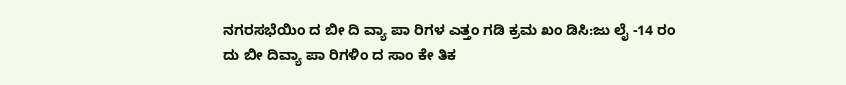ನಗರಸಭೆಯಿಂ ದ ಬೀ ದಿ ವ್ಯಾ ಪಾ ರಿಗಳ ಎತ್ತಂ ಗಡಿ ಕ್ರಮ ಖಂ ಡಿಸಿ:ಜು ಲೈ -14 ರಂ ದು ಬೀ ದಿವ್ಯಾ ಪಾ ರಿಗಳಿಂ ದ ಸಾಂ ಕೇ ತಿಕ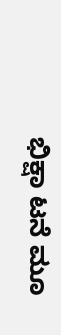ಭಿಕ್ಷಾ ಟನೆ ಮೂ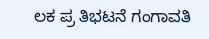ಲಕ ಪ್ರ ತಿಭಟನೆ ಗಂಗಾವತಿ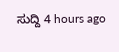ಸುದ್ದಿ 4 hours ago